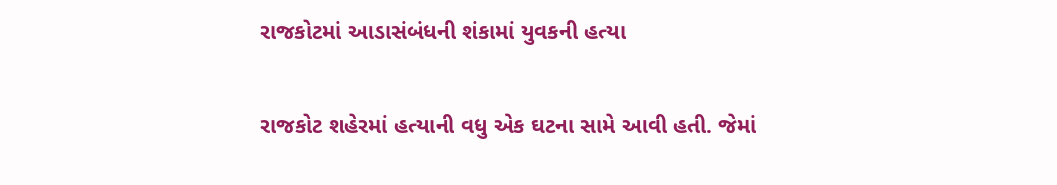રાજકોટમાં આડાસંબંધની શંકામાં યુવકની હત્યા

રાજકોટ શહેરમાં હત્‍યાની વધુ એક ઘટના સામે આવી હતી. જેમાં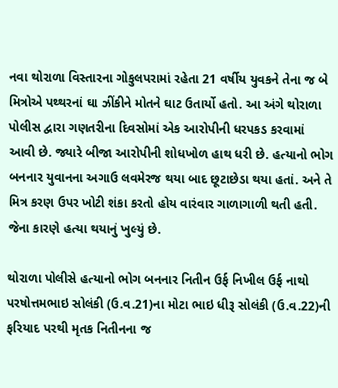નવા થોરાળા વિસ્‍તારના ગોકુલપરામાં રહેતા 21 વર્ષીય યુવકને તેના જ બે મિત્રોએ પથ્થરનાં ઘા ઝીંકીને મોતને ઘાટ ઉતાર્યો હતો. આ અંગે થોરાળા પોલીસ દ્વારા ગણતરીના દિવસોમાં એક આરોપીની ધરપકડ કરવામાં આવી છે. જ્યારે બીજા આરોપીની શોધખોળ હાથ ધરી છે. હત્‍યાનો ભોગ બનનાર યુવાનના અગાઉ લવમેરજ થયા બાદ છૂટાછેડા થયા હતાં. અને તે મિત્ર કરણ ઉપર ખોટી શંકા કરતો હોય વારંવાર ગાળાગાળી થતી હતી. જેના કારણે હત્‍યા થયાનું ખુલ્યું છે.

થોરાળા પોલીસે હત્‍યાનો ભોગ બનનાર નિતીન ઉર્ફ નિખીલ ઉર્ફ નાથો પરષોત્તમભાઇ સોલંકી (ઉ.વ.21)ના મોટા ભાઇ ધીરૂ સોલંકી (ઉ.વ.22)ની ફરિયાદ પરથી મૃતક નિતીનના જ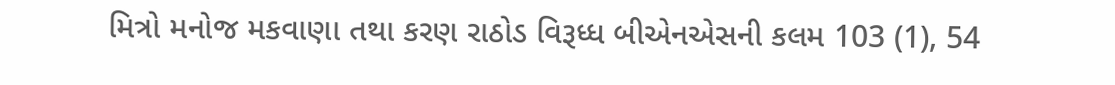મિત્રો મનોજ મકવાણા તથા કરણ રાઠોડ વિરૂધ્‍ધ બીએનએસની કલમ 103 (1), 54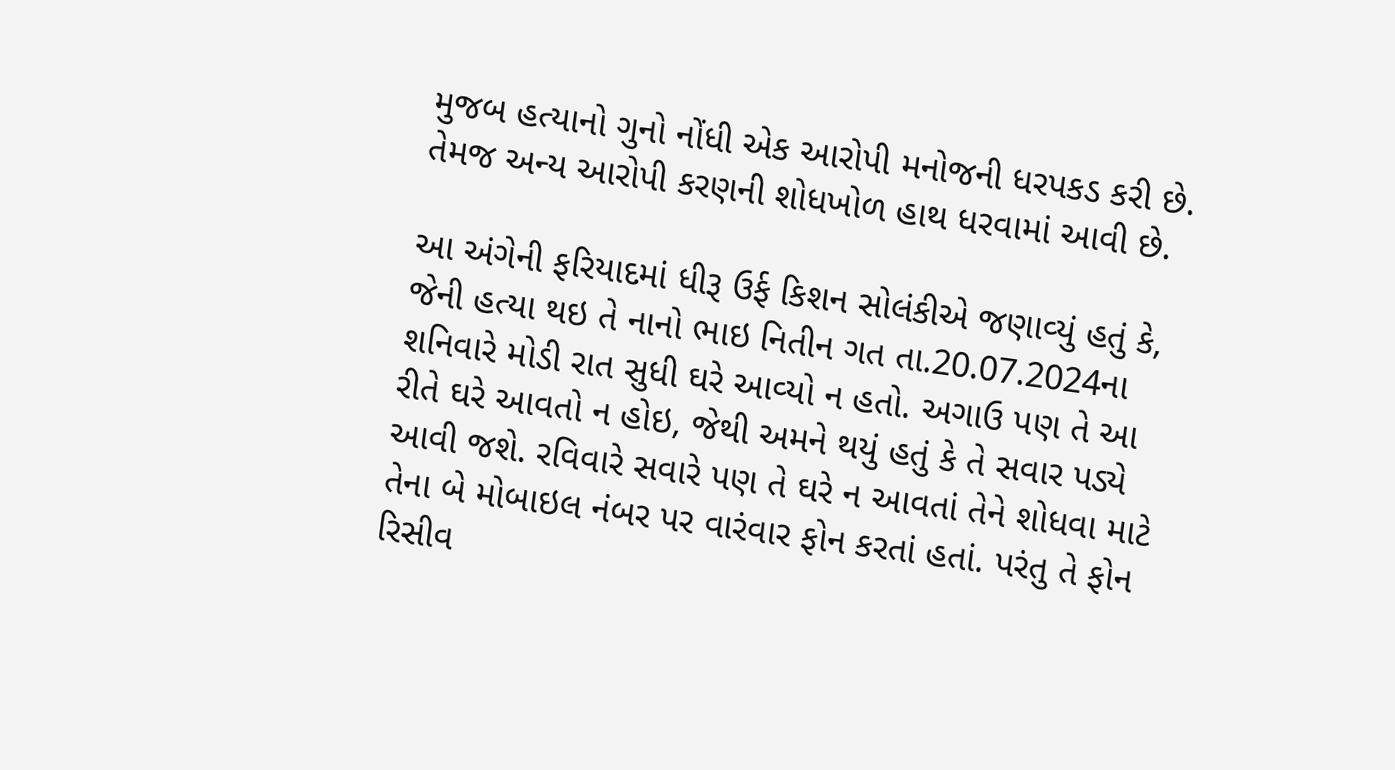મુજબ હત્‍યાનો ગુનો નોંધી એક આરોપી મનોજની ધરપકડ કરી છે. તેમજ અન્‍ય આરોપી કરણની શોધખોળ હાથ ધરવામાં આવી છે.

આ અંગેની ફરિયાદમાં ધીરૂ ઉર્ફ કિશન સોલંકીએ જણાવ્‍યું હતું કે, જેની હત્‍યા થઇ તે નાનો ભાઇ નિતીન ગત તા.20.07.2024ના શનિવારે મોડી રાત સુધી ઘરે આવ્‍યો ન હતો. અગાઉ પણ તે આ રીતે ઘરે આવતો ન હોઇ, જેથી અમને થયું હતું કે તે સવાર પડ્યે આવી જશે. રવિવારે સવારે પણ તે ઘરે ન આવતાં તેને શોધવા માટે તેના બે મોબાઇલ નંબર પર વારંવાર ફોન કરતાં હતાં. પરંતુ તે ફોન રિસીવ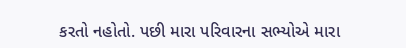કરતો નહોતો. પછી મારા પરિવારના સભ્‍યોએ મારા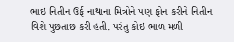ભાઇ નિતીન ઉર્ફ નાથાના મિત્રોને પણ ફોન કરીને નિતીન વિશે પુછતાછ કરી હતી. પરંતુ કોઇ ભાળ મળી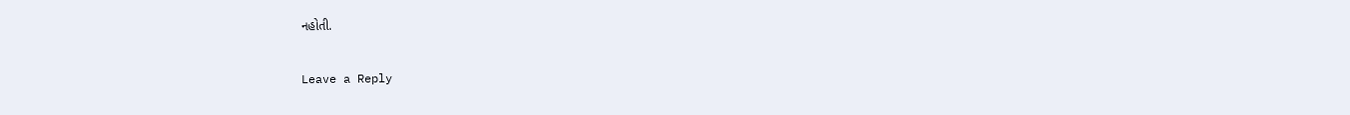નહોતી.

Leave a Reply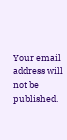Your email address will not be published.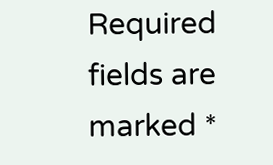Required fields are marked *